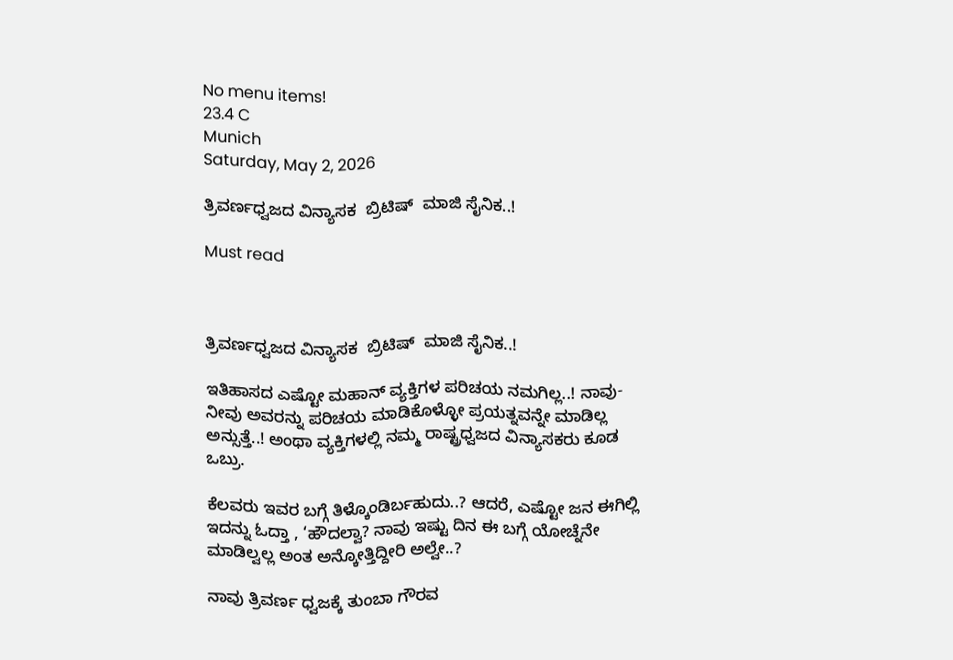No menu items!
23.4 C
Munich
Saturday, May 2, 2026

ತ್ರಿವರ್ಣಧ್ವಜದ ವಿನ್ಯಾಸಕ  ಬ್ರಿಟಿಷ್  ಮಾಜಿ ಸೈನಿಕ..!

Must read



ತ್ರಿವರ್ಣಧ್ವಜದ ವಿನ್ಯಾಸಕ  ಬ್ರಿಟಿಷ್  ಮಾಜಿ ಸೈನಿಕ..!

ಇತಿಹಾಸದ ಎಷ್ಟೋ ಮಹಾನ್ ವ್ಯಕ್ತಿಗಳ ಪರಿಚಯ ನಮಗಿಲ್ಲ..! ನಾವು-ನೀವು ಅವರನ್ನು ಪರಿಚಯ ಮಾಡಿಕೊಳ್ಳೋ ಪ್ರಯತ್ನವನ್ನೇ ಮಾಡಿಲ್ಲ ಅನ್ಸುತ್ತೆ..! ಅಂಥಾ ವ್ಯಕ್ತಿಗಳಲ್ಲಿ ನಮ್ಮ ರಾಷ್ಟ್ರಧ್ವಜದ ವಿನ್ಯಾಸಕರು ಕೂಡ ಒಬ್ರು.

ಕೆಲವರು ಇವರ ಬಗ್ಗೆ ತಿಳ್ಕೊಂಡಿರ್ಬಹುದು..? ಆದರೆ, ಎಷ್ಟೋ ಜನ ಈಗಿಲ್ಲಿ ಇದನ್ನು ಓದ್ತಾ , ‘ಹೌದಲ್ವಾ? ನಾವು ಇಷ್ಟು ದಿನ ಈ ಬಗ್ಗೆ ಯೋಚ್ನೆನೇ ಮಾಡಿಲ್ವಲ್ಲ ಅಂತ ಅನ್ಕೋತ್ತಿದ್ದೀರಿ ಅಲ್ವೇ..?

ನಾವು ತ್ರಿವರ್ಣ ಧ್ವಜಕ್ಕೆ ತುಂಬಾ ಗೌರವ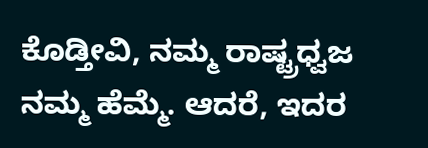ಕೊಡ್ತೀವಿ, ನಮ್ಮ ರಾಷ್ಟ್ರಧ್ವಜ ನಮ್ಮ‌ ಹೆಮ್ಮೆ. ಆದರೆ, ಇದರ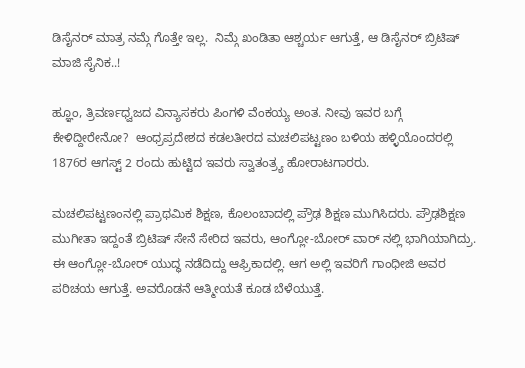ಡಿಸೈನರ್ ಮಾತ್ರ ನಮ್ಗೆ ಗೊತ್ತೇ ಇಲ್ಲ.  ನಿಮ್ಗೆ ಖಂಡಿತಾ ಆಶ್ಚರ್ಯ ಆಗುತ್ತೆ, ಆ ಡಿಸೈನರ್ ಬ್ರಿಟಿಷ್ ಮಾಜಿ ಸೈನಿಕ..!

ಹ್ಞೂಂ, ತ್ರಿವರ್ಣಧ್ವಜದ ವಿನ್ಯಾಸಕರು ಪಿಂಗಳಿ ವೆಂಕಯ್ಯ ಅಂತ. ನೀವು ಇವರ ಬಗ್ಗೆ ಕೇಳಿದ್ದೀರೇನೋ?  ಆಂಧ್ರಪ್ರದೇಶದ ಕಡಲತೀರದ ಮಚಲಿಪಟ್ಟಣಂ ಬಳಿಯ ಹಳ್ಳಿಯೊಂದರಲ್ಲಿ 1876ರ ಆಗಸ್ಟ್ 2 ರಂದು ಹುಟ್ಟಿದ ಇವರು ಸ್ವಾತಂತ್ರ್ಯ ಹೋರಾಟಗಾರರು.

ಮಚಲಿಪಟ್ಟಣಂನಲ್ಲಿ ಪ್ರಾಥಮಿಕ ಶಿಕ್ಷಣ, ಕೊಲಂಬಾದಲ್ಲಿ ಪ್ರೌಢ ಶಿಕ್ಷಣ ಮುಗಿಸಿದರು. ಪ್ರೌಢಶಿಕ್ಷಣ ಮುಗೀತಾ ಇದ್ದಂತೆ ಬ್ರಿಟಿಷ್ ಸೇನೆ ಸೇರಿದ ಇವರು, ಆಂಗ್ಲೋ-ಬೋರ್ ವಾರ್ ನಲ್ಲಿ ಭಾಗಿಯಾಗಿದ್ರು. ಈ ಆಂಗ್ಲೋ-ಬೋರ್ ಯುದ್ಧ ನಡೆದಿದ್ದು ಆಫ್ರಿಕಾದಲ್ಲಿ. ಆಗ ಅಲ್ಲಿ ಇವರಿಗೆ ಗಾಂಧೀಜಿ ಅವರ ಪರಿಚಯ ಆಗುತ್ತೆ. ಅವರೊಡನೆ ಆತ್ಮೀಯತೆ ಕೂಡ ಬೆಳೆಯುತ್ತೆ.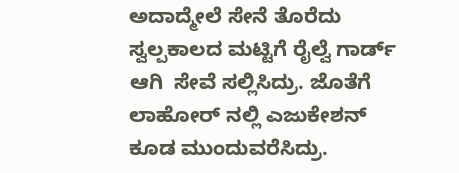ಅದಾದ್ಮೇಲೆ ಸೇನೆ ತೊರೆದು ಸ್ವಲ್ಪ‌ಕಾಲದ ಮಟ್ಟಿಗೆ ರೈಲ್ವೆ ಗಾರ್ಡ್ ಆಗಿ  ಸೇವೆ ಸಲ್ಲಿಸಿದ್ರು. ಜೊತೆಗೆ ಲಾಹೋರ್ ನಲ್ಲಿ ಎಜುಕೇಶನ್ ಕೂಡ ಮುಂದುವರೆಸಿದ್ರು.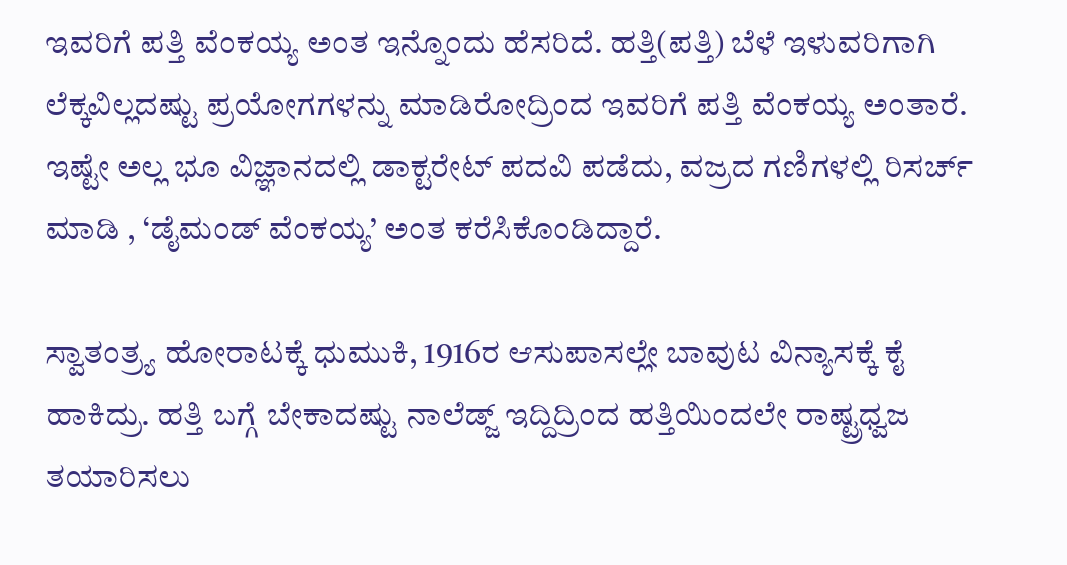ಇವರಿಗೆ ಪತ್ತಿ ವೆಂಕಯ್ಯ ಅಂತ ಇನ್ನೊಂದು ಹೆಸರಿದೆ. ಹತ್ತಿ(ಪತ್ತಿ) ಬೆಳೆ ಇಳುವರಿಗಾಗಿ ಲೆಕ್ಕವಿಲ್ಲದಷ್ಟು ಪ್ರಯೋಗಗಳನ್ನು ಮಾಡಿರೋದ್ರಿಂದ ಇವರಿಗೆ ಪತ್ತಿ ವೆಂಕಯ್ಯ ಅಂತಾರೆ. ಇಷ್ಟೇ ಅಲ್ಲ ಭೂ ವಿಜ್ಞಾನದಲ್ಲಿ ಡಾಕ್ಟರೇಟ್ ಪದವಿ ಪಡೆದು, ವಜ್ರದ ಗಣಿಗಳಲ್ಲಿ ರಿಸರ್ಚ್ ಮಾಡಿ , ‘ಡೈಮಂಡ್ ವೆಂಕಯ್ಯ’ ಅಂತ ಕರೆಸಿಕೊಂಡಿದ್ದಾರೆ.

ಸ್ವಾತಂತ್ರ್ಯ ಹೋರಾಟಕ್ಕೆ ಧುಮುಕಿ, 1916ರ ಆಸುಪಾಸಲ್ಲೇ ಬಾವುಟ ವಿನ್ಯಾಸಕ್ಕೆ ಕೈ ಹಾಕಿದ್ರು. ಹತ್ತಿ ಬಗ್ಗೆ ಬೇಕಾದಷ್ಟು ನಾಲೆಡ್ಜ್ ಇದ್ದಿದ್ರಿಂದ ಹತ್ತಿಯಿಂದಲೇ ರಾಷ್ಟ್ರಧ್ವಜ ತಯಾರಿಸಲು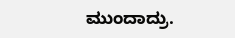ಮುಂದಾದ್ರು.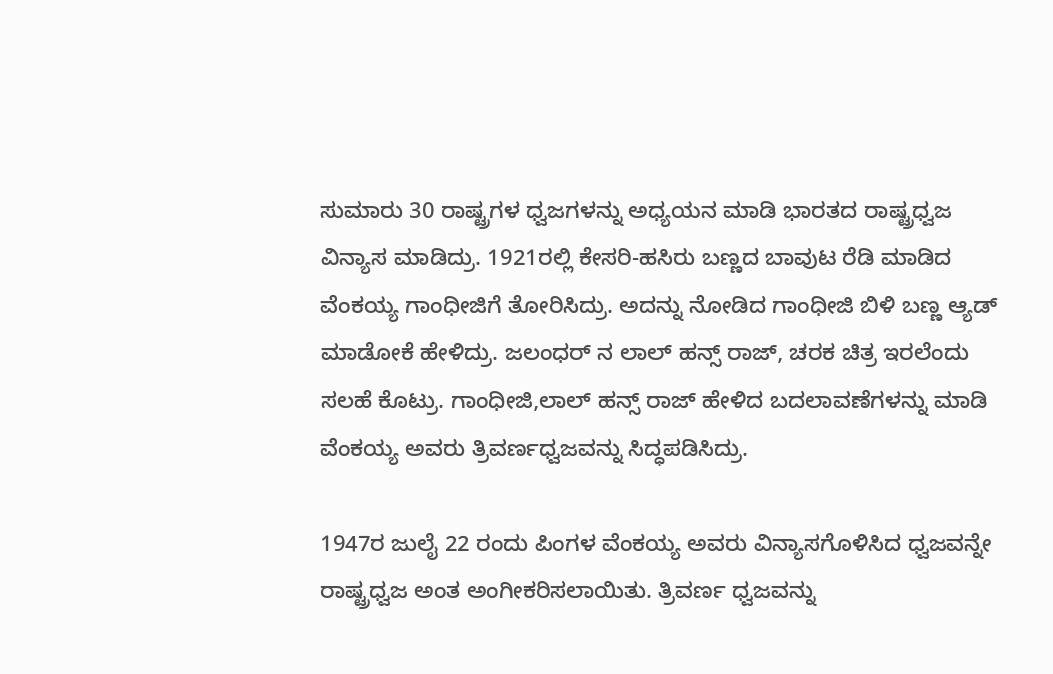ಸುಮಾರು 30 ರಾಷ್ಟ್ರಗಳ ಧ್ವಜಗಳನ್ನು ಅಧ್ಯಯನ ಮಾಡಿ ಭಾರತದ ರಾಷ್ಟ್ರಧ್ವಜ ವಿನ್ಯಾಸ ಮಾಡಿದ್ರು. 1921ರಲ್ಲಿ ಕೇಸರಿ-ಹಸಿರು ಬಣ್ಣದ ಬಾವುಟ ರೆಡಿ ಮಾಡಿದ ವೆಂಕಯ್ಯ ಗಾಂಧೀಜಿಗೆ ತೋರಿಸಿದ್ರು. ಅದನ್ನು ನೋಡಿದ ಗಾಂಧೀಜಿ ಬಿಳಿ ಬಣ್ಣ ಆ್ಯಡ್ ಮಾಡೋಕೆ ಹೇಳಿದ್ರು. ಜಲಂಧರ್ ನ ಲಾಲ್ ಹನ್ಸ್ ರಾಜ್, ಚರಕ ಚಿತ್ರ ಇರಲೆಂದು ಸಲಹೆ‌ ಕೊಟ್ರು. ಗಾಂಧೀಜಿ,ಲಾಲ್ ಹನ್ಸ್ ರಾಜ್ ಹೇಳಿದ ಬದಲಾವಣೆಗಳನ್ನು ಮಾಡಿ ವೆಂಕಯ್ಯ ಅವರು ತ್ರಿವರ್ಣಧ್ವಜವನ್ನು ಸಿದ್ಧಪಡಿಸಿದ್ರು.

1947ರ ಜುಲೈ 22 ರಂದು ಪಿಂಗಳ ವೆಂಕಯ್ಯ ಅವರು ವಿನ್ಯಾಸಗೊಳಿಸಿದ ಧ್ವಜವನ್ನೇ ರಾಷ್ಟ್ರಧ್ವಜ ಅಂತ ಅಂಗೀಕರಿಸಲಾಯಿತು. ತ್ರಿವರ್ಣ ಧ್ವಜವನ್ನು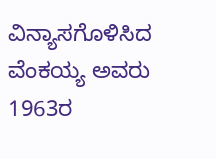ವಿನ್ಯಾಸಗೊಳಿಸಿದ ವೆಂಕಯ್ಯ ಅವರು 1963ರ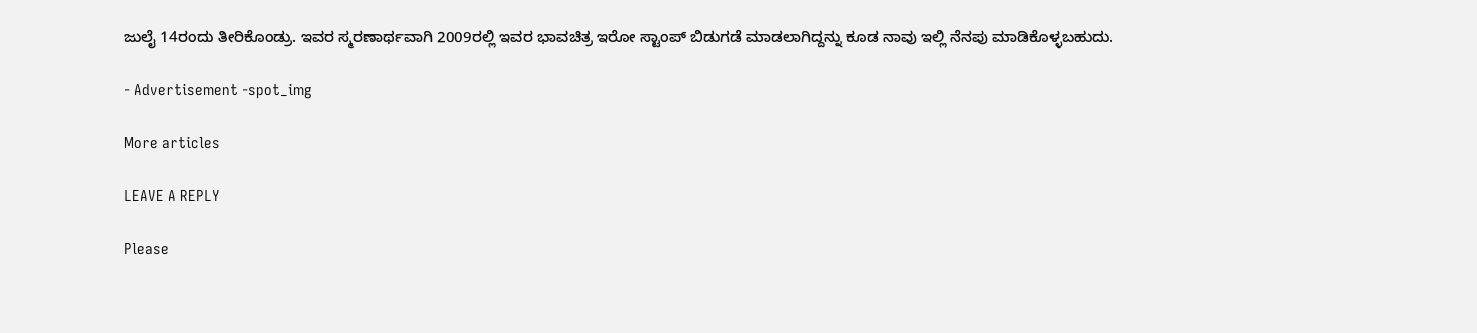ಜುಲೈ 14ರಂದು ತೀರಿಕೊಂಡ್ರು. ಇವರ ಸ್ಮರಣಾರ್ಥವಾಗಿ 2009ರಲ್ಲಿ ಇವರ ಭಾವಚಿತ್ರ ಇರೋ ಸ್ಟಾಂಪ್ ಬಿಡುಗಡೆ ಮಾಡಲಾಗಿದ್ದನ್ನು ಕೂಡ ನಾವು ಇಲ್ಲಿ ನೆನಪು ಮಾಡಿಕೊಳ್ಳಬಹುದು.

- Advertisement -spot_img

More articles

LEAVE A REPLY

Please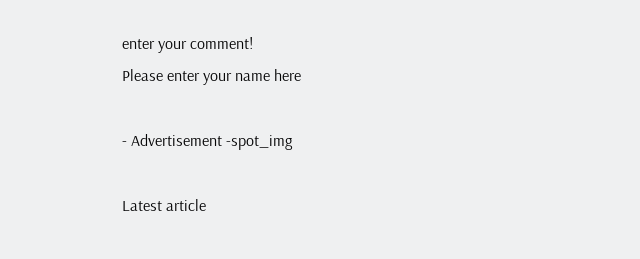enter your comment!
Please enter your name here

- Advertisement -spot_img

Latest article